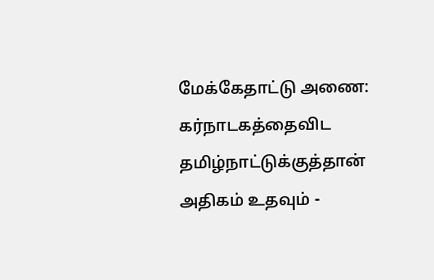மேக்கேதாட்டு அணை: கர்நாடகத்தைவிட தமிழ்நாட்டுக்குத்தான் அதிகம் உதவும் -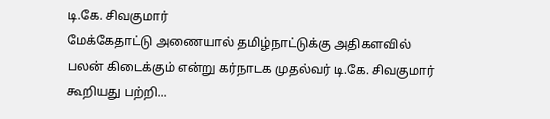டி.கே. சிவகுமார்
மேக்கேதாட்டு அணையால் தமிழ்நாட்டுக்கு அதிகளவில் பலன் கிடைக்கும் என்று கர்நாடக முதல்வர் டி.கே. சிவகுமார் கூறியது பற்றி...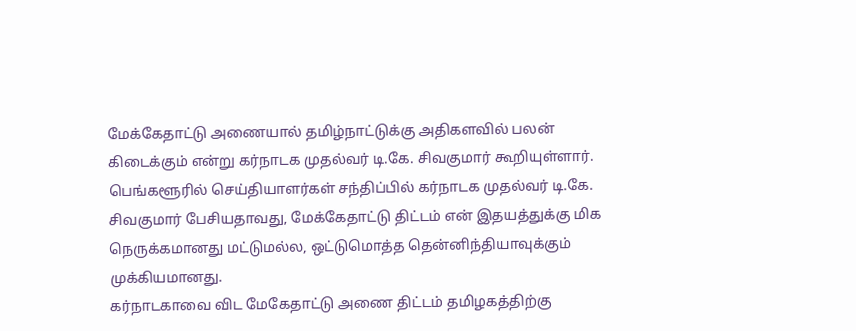மேக்கேதாட்டு அணையால் தமிழ்நாட்டுக்கு அதிகளவில் பலன் கிடைக்கும் என்று கர்நாடக முதல்வர் டி.கே. சிவகுமார் கூறியுள்ளார்.
பெங்களூரில் செய்தியாளர்கள் சந்திப்பில் கர்நாடக முதல்வர் டி.கே. சிவகுமார் பேசியதாவது, மேக்கேதாட்டு திட்டம் என் இதயத்துக்கு மிக நெருக்கமானது மட்டுமல்ல, ஒட்டுமொத்த தென்னிந்தியாவுக்கும் முக்கியமானது.
கர்நாடகாவை விட மேகேதாட்டு அணை திட்டம் தமிழகத்திற்கு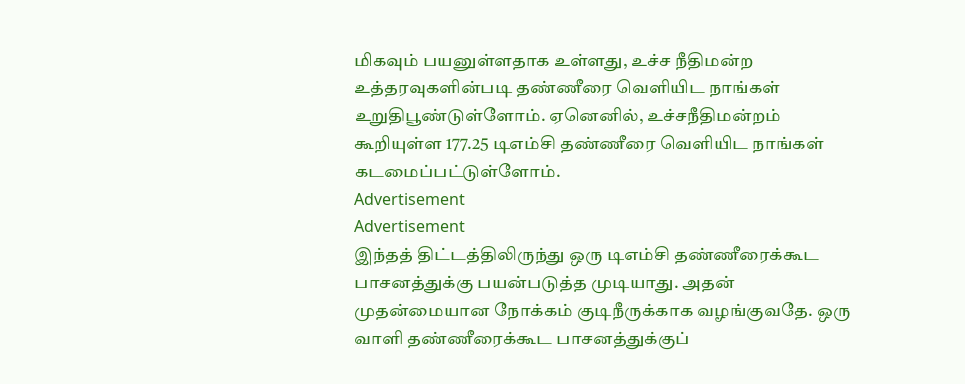மிகவும் பயனுள்ளதாக உள்ளது, உச்ச நீதிமன்ற உத்தரவுகளின்படி தண்ணீரை வெளியிட நாங்கள் உறுதிபூண்டுள்ளோம். ஏனெனில், உச்சநீதிமன்றம் கூறியுள்ள 177.25 டிஎம்சி தண்ணீரை வெளியிட நாங்கள் கடமைப்பட்டுள்ளோம்.
Advertisement
Advertisement
இந்தத் திட்டத்திலிருந்து ஒரு டிஎம்சி தண்ணீரைக்கூட பாசனத்துக்கு பயன்படுத்த முடியாது. அதன் முதன்மையான நோக்கம் குடிநீருக்காக வழங்குவதே. ஒரு வாளி தண்ணீரைக்கூட பாசனத்துக்குப்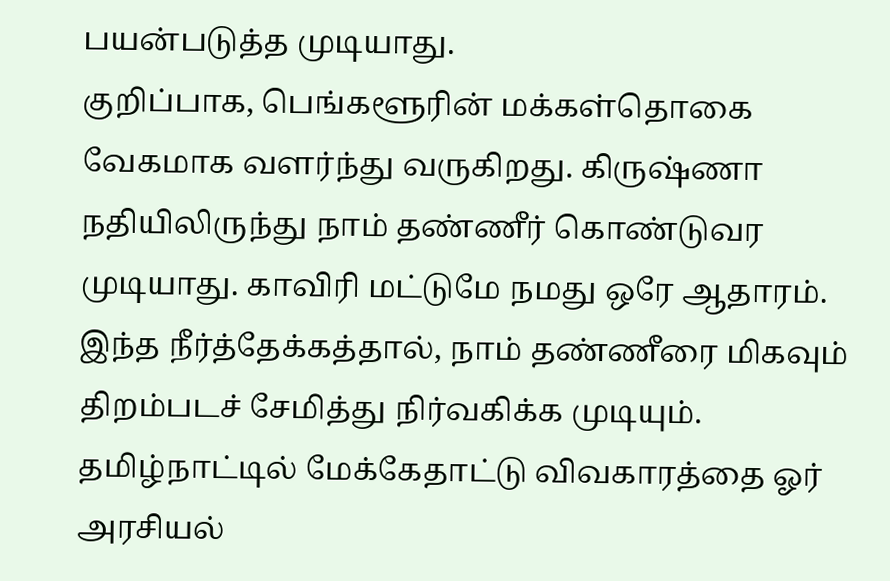பயன்படுத்த முடியாது.
குறிப்பாக, பெங்களூரின் மக்கள்தொகை வேகமாக வளர்ந்து வருகிறது. கிருஷ்ணா நதியிலிருந்து நாம் தண்ணீர் கொண்டுவர முடியாது. காவிரி மட்டுமே நமது ஒரே ஆதாரம்.
இந்த நீர்த்தேக்கத்தால், நாம் தண்ணீரை மிகவும் திறம்படச் சேமித்து நிர்வகிக்க முடியும்.
தமிழ்நாட்டில் மேக்கேதாட்டு விவகாரத்தை ஓர் அரசியல்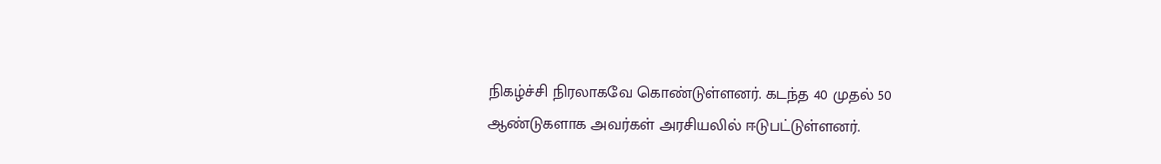நிகழ்ச்சி நிரலாகவே கொண்டுள்ளனர். கடந்த 40 முதல் 50 ஆண்டுகளாக அவர்கள் அரசியலில் ஈடுபட்டுள்ளனர்.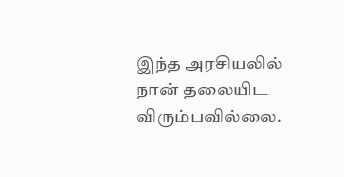இந்த அரசியலில் நான் தலையிட விரும்பவில்லை.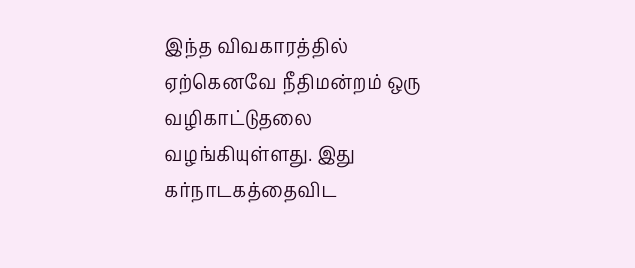இந்த விவகாரத்தில் ஏற்கெனவே நீதிமன்றம் ஒரு வழிகாட்டுதலை வழங்கியுள்ளது. இது கர்நாடகத்தைவிட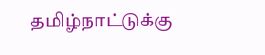தமிழ்நாட்டுக்கு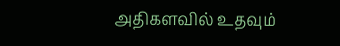அதிகளவில் உதவும்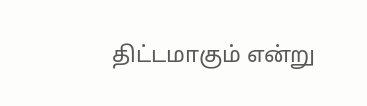திட்டமாகும் என்று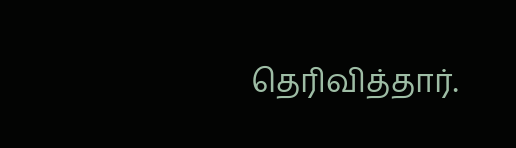தெரிவித்தார்.